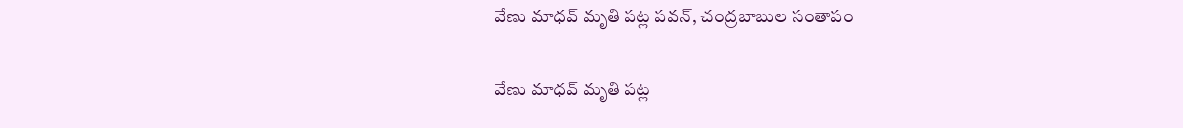వేణు మాధవ్ మృతి పట్ల పవన్, చంద్రబాబుల సంతాపం

వేణు మాధవ్ మృతి పట్ల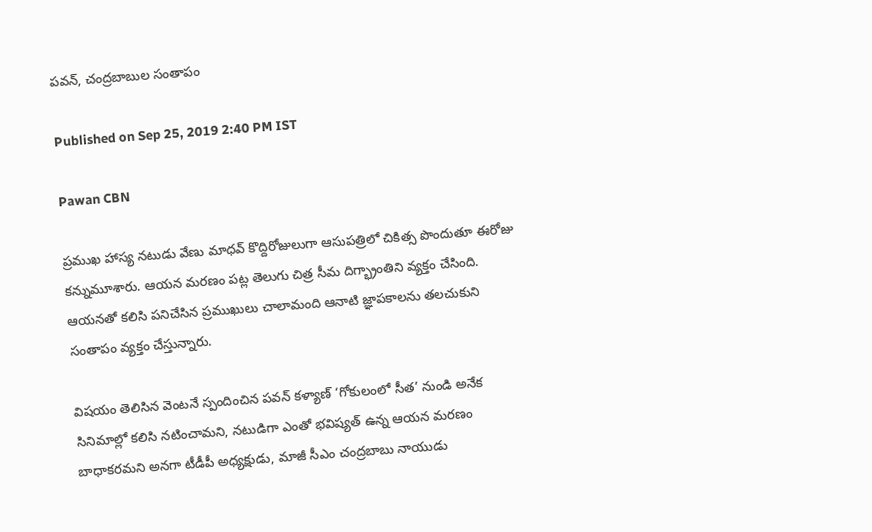పవన్, చంద్రబాబుల సంతాపం

Published on Sep 25, 2019 2:40 PM IST

Pawan CBN

ప్రముఖ హాస్య నటుడు వేణు మాధవ్ కొద్దిరోజులుగా ఆసుపత్రిలో చికిత్స పొందుతూ ఈరోజు కన్నుమూశారు. ఆయన మరణం పట్ల తెలుగు చిత్ర సీమ దిగ్భ్రాంతిని వ్యక్తం చేసింది. ఆయనతో కలిసి పనిచేసిన ప్రముఖులు చాలామంది ఆనాటి జ్ఞాపకాలను తలచుకుని సంతాపం వ్యక్తం చేస్తున్నారు.

విషయం తెలిసిన వెంటనే స్పందించిన పవన్ కళ్యాణ్ ‘గోకులంలో సీత’ నుండి అనేక సినిమాల్లో కలిసి నటించామని, నటుడిగా ఎంతో భవిష్యత్ ఉన్న ఆయన మరణం బాధాకరమని అనగా టీడీపీ అధ్యక్షుడు, మాజీ సీఎం చంద్రబాబు నాయుడు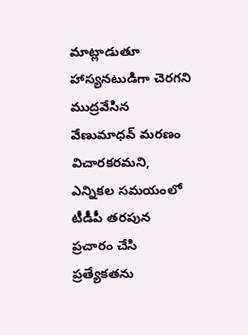మాట్లాడుతూ హాస్యనటుడిగా చెరగని ముద్రవేసిన వేణుమాధవ్ మరణం విచారకరమని, ఎన్నికల సమయంలో టీడీపీ తరపున ప్రచారం చేసి ప్రత్యేకతను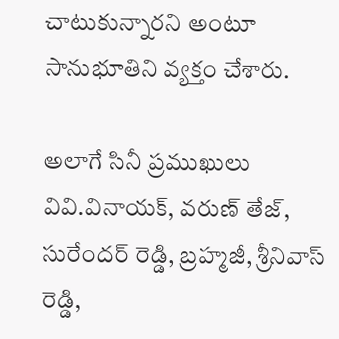చాటుకున్నారని అంటూ సానుభూతిని వ్యక్తం చేశారు.

అలాగే సినీ ప్రముఖులు వివి.వినాయక్, వరుణ్ తేజ్, సురేందర్ రెడ్డి, బ్రహ్మజీ, శ్రీనివాస్ రెడ్డి,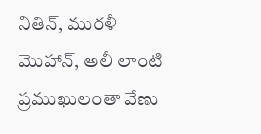నితిన్, మురళీ
మొహాన్, అలీ లాంటి ప్రముఖులంతా వేణు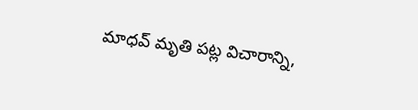మాధవ్ మృతి పట్ల విచారాన్ని,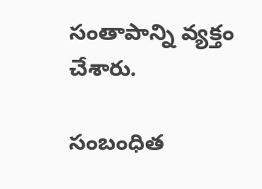సంతాపాన్ని వ్యక్తం చేశారు.

సంబంధిత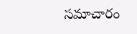సమాచారం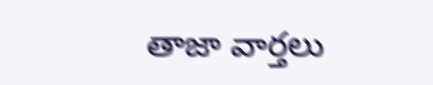తాజా వార్తలు